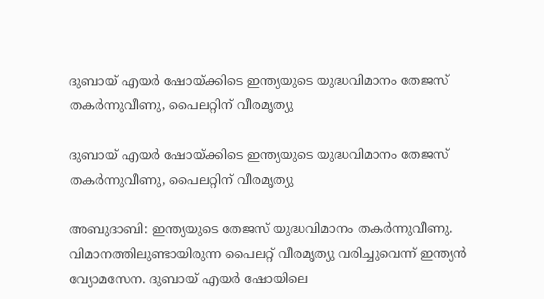ദുബായ് എയർ ഷോയ്‌ക്കിടെ ഇന്ത്യയുടെ യുദ്ധവിമാനം തേജസ് തകര്‍ന്നുവീണു, പൈലറ്റിന് വീരമൃത്യു

ദുബായ് എയർ ഷോയ്‌ക്കിടെ ഇന്ത്യയുടെ യുദ്ധവിമാനം തേജസ് തകര്‍ന്നുവീണു, പൈലറ്റിന് വീരമൃത്യു

അബുദാബി: ഇന്ത്യയുടെ തേജസ് യുദ്ധവിമാനം തകർന്നുവീണു. വിമാനത്തിലുണ്ടായിരുന്ന പൈലറ്റ് വീരമൃത്യു വരിച്ചുവെന്ന് ഇന്ത്യന്‍ വ്യോമസേന. ദുബായ് എയർ ഷോയിലെ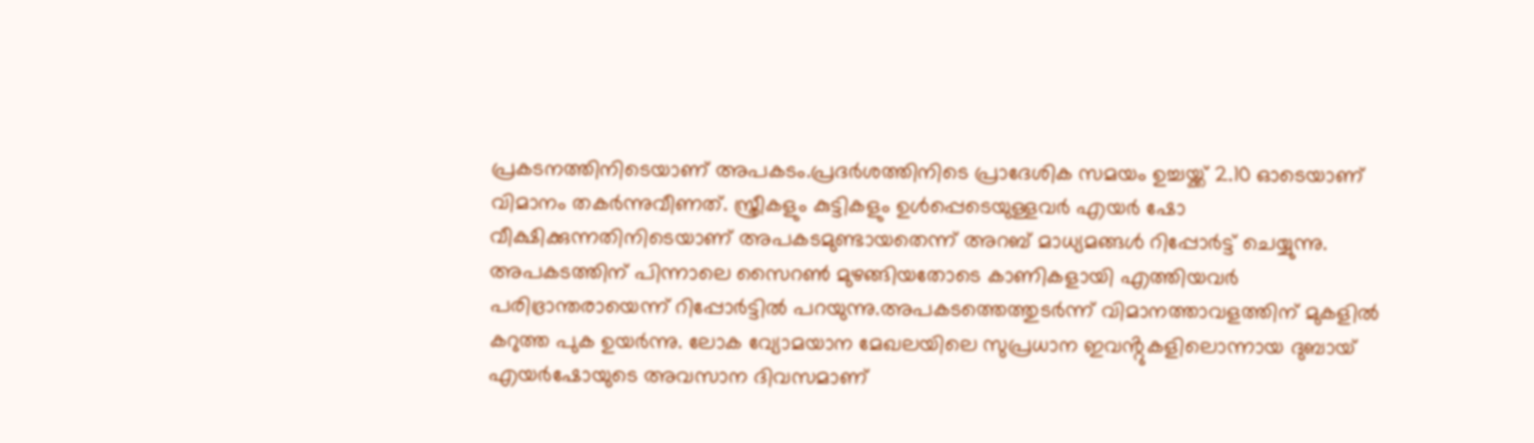പ്രകടനത്തിനിടെയാണ് അപകടം.പ്രദര്‍ശത്തിനിടെ പ്രാദേശിക സമയം ഉച്ചയ്ക്ക് 2.10 ഓടെയാണ് വിമാനം തകർന്നുവീണത്. സ്ത്രീകളും കുട്ടികളും ഉൾപ്പെടെയുള്ളവർ എയര്‍ ഷോ വീക്ഷിക്കുന്നതിനിടെയാണ് അപകടമുണ്ടായതെന്ന് അറബ് മാധ്യമങ്ങള്‍ റിപ്പോര്‍ട്ട് ചെയ്യുന്നു. അപകടത്തിന് പിന്നാലെ സൈറണ്‍ മുഴങ്ങിയതോടെ കാണികളായി എത്തിയവര്‍ പരിഭ്രാന്തരായെന്ന് റിപ്പോര്‍ട്ടില്‍ പറയുന്നു.അപകടത്തെത്തുടർന്ന് വിമാനത്താവളത്തിന് മുകളിൽ കറുത്ത പുക ഉയർന്നു. ലോക വ്യോമയാന മേഖലയിലെ സുപ്രധാന ഇവൻ്റുകളിലൊന്നായ ദുബായ് എയർഷോയുടെ അവസാന ദിവസമാണ്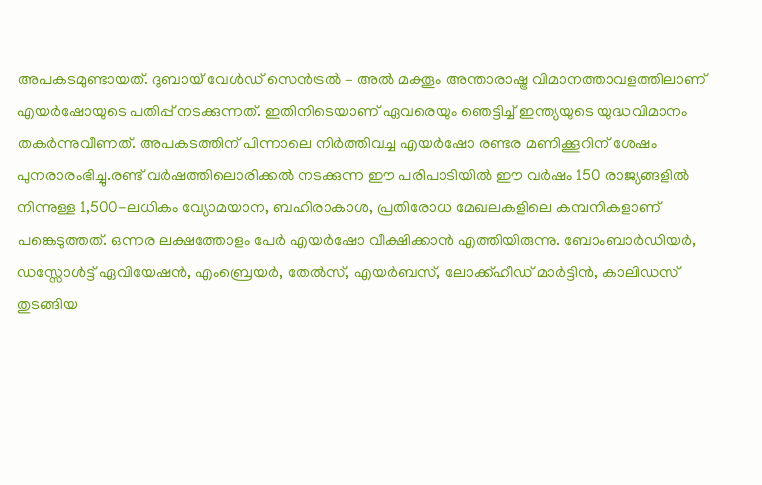അപകടമുണ്ടായത്. ദുബായ് വേൾഡ് സെൻട്രൽ – അൽ മക്തൂം അന്താരാഷ്ട്ര വിമാനത്താവളത്തിലാണ് എയർഷോയുടെ പതിപ്പ് നടക്കുന്നത്. ഇതിനിടെയാണ് ഏവരെയും ഞെട്ടിച്ച് ഇന്ത്യയുടെ യുദ്ധവിമാനം തകര്‍ന്നുവീണത്. അപകടത്തിന് പിന്നാലെ നിര്‍ത്തിവച്ച എയര്‍ഷോ രണ്ടര മണിക്കൂറിന് ശേഷം പുനരാരംഭിച്ചു.രണ്ട് വർഷത്തിലൊരിക്കൽ നടക്കുന്ന ഈ പരിപാടിയിൽ ഈ വർഷം 150 രാജ്യങ്ങളിൽ നിന്നുള്ള 1,500-ലധികം വ്യോമയാന, ബഹിരാകാശ, പ്രതിരോധ മേഖലകളിലെ കമ്പനികളാണ് പങ്കെടുത്തത്. ഒന്നര ലക്ഷത്തോളം പേര്‍ എയര്‍ഷോ വീക്ഷിക്കാന്‍ എത്തിയിരുന്നു. ബോംബാർഡിയർ, ഡസ്സോൾട്ട് ഏവിയേഷൻ, എംബ്രെയർ, തേൽസ്, എയർബസ്, ലോക്ക്ഹീഡ് മാർട്ടിൻ, കാലിഡസ് തുടങ്ങിയ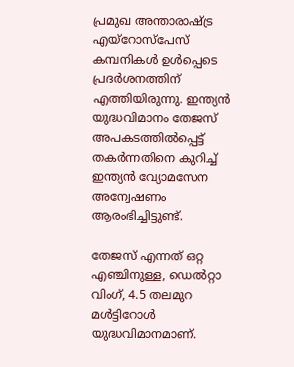പ്രമുഖ അന്താരാഷ്ട്ര എയ്‌റോസ്‌പേസ് കമ്പനികൾ ഉൾപ്പെടെ പ്രദര്‍ശനത്തിന് എത്തിയിരുന്നു. ഇന്ത്യന്‍ യുദ്ധവിമാനം തേജസ് അപകടത്തില്‍പ്പെട്ട് തകര്‍ന്നതിനെ കുറിച്ച് ഇന്ത്യന്‍ വ്യോമസേന അന്വേഷണം ആരംഭിച്ചിട്ടുണ്ട്.

തേജസ് എന്നത് ഒറ്റ എഞ്ചിനുള്ള, ഡെൽറ്റാ വിംഗ്, 4.5 തലമുറ മൾട്ടിറോൾ യുദ്ധവിമാനമാണ്.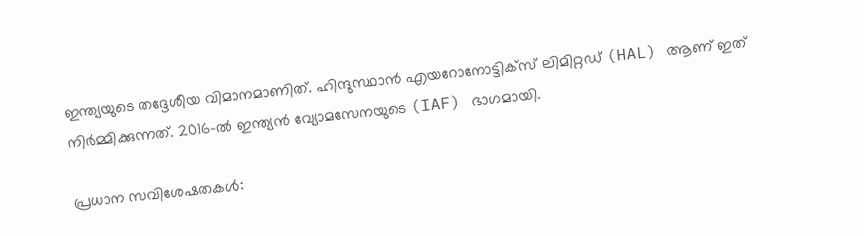ഇന്ത്യയുടെ തദ്ദേശീയ വിമാനമാണിത്. ഹിന്ദുസ്ഥാൻ എയറോനോട്ടിക്സ് ലിമിറ്റഡ് (HAL) ആണ് ഇത് നിർമ്മിക്കുന്നത്. 2016-ൽ ഇന്ത്യൻ വ്യോമസേനയുടെ (IAF) ഭാഗമായി.

പ്രധാന സവിശേഷതകൾ: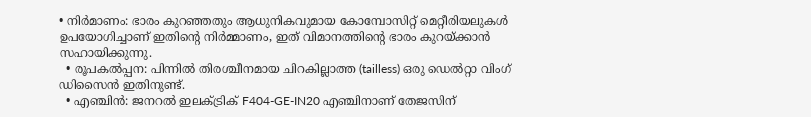• നിർമാണം: ഭാരം കുറഞ്ഞതും ആധുനികവുമായ കോമ്പോസിറ്റ് മെറ്റീരിയലുകൾ ഉപയോഗിച്ചാണ് ഇതിന്റെ നിർമ്മാണം, ഇത് വിമാനത്തിന്റെ ഭാരം കുറയ്ക്കാൻ സഹായിക്കുന്നു.
  • രൂപകൽപ്പന: പിന്നിൽ തിരശ്ചീനമായ ചിറകില്ലാത്ത (tailless) ഒരു ഡെൽറ്റാ വിംഗ് ഡിസൈൻ ഇതിനുണ്ട്.
  • എഞ്ചിൻ: ജനറൽ ഇലക്ട്രിക് F404-GE-IN20 എഞ്ചിനാണ് തേജസിന്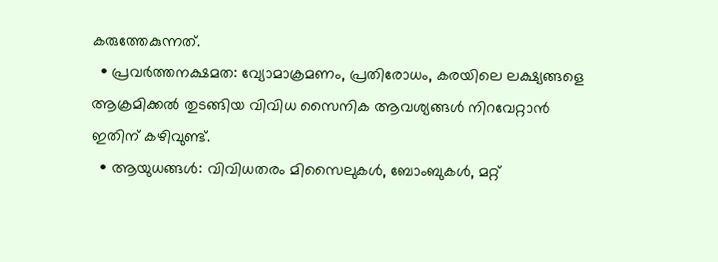കരുത്തേകുന്നത്.
  • പ്രവർത്തനക്ഷമത: വ്യോമാക്രമണം, പ്രതിരോധം, കരയിലെ ലക്ഷ്യങ്ങളെ ആക്രമിക്കൽ തുടങ്ങിയ വിവിധ സൈനിക ആവശ്യങ്ങൾ നിറവേറ്റാൻ ഇതിന് കഴിവുണ്ട്.
  • ആയുധങ്ങൾ: വിവിധതരം മിസൈലുകൾ, ബോംബുകൾ, മറ്റ്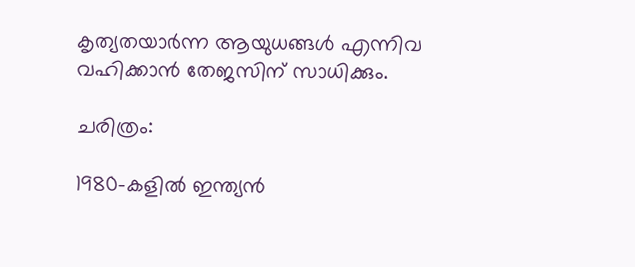കൃത്യതയാർന്ന ആയുധങ്ങൾ എന്നിവ വഹിക്കാൻ തേജസിന് സാധിക്കും.

ചരിത്രം:

1980-കളിൽ ഇന്ത്യൻ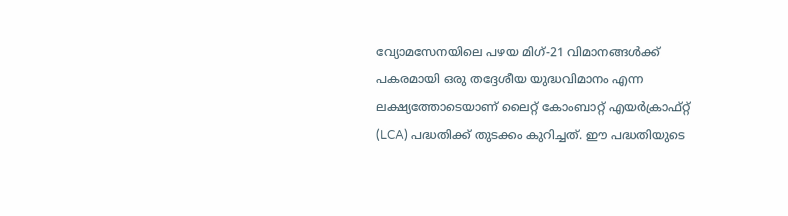വ്യോമസേനയിലെ പഴയ മിഗ്-21 വിമാനങ്ങൾക്ക് പകരമായി ഒരു തദ്ദേശീയ യുദ്ധവിമാനം എന്ന ലക്ഷ്യത്തോടെയാണ് ലൈറ്റ് കോംബാറ്റ് എയർക്രാഫ്റ്റ് (LCA) പദ്ധതിക്ക് തുടക്കം കുറിച്ചത്. ഈ പദ്ധതിയുടെ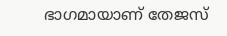ഭാഗമായാണ് തേജസ്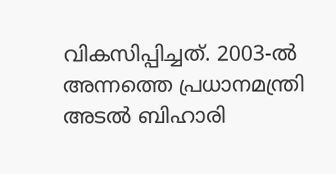വികസിപ്പിച്ചത്. 2003-ൽ അന്നത്തെ പ്രധാനമന്ത്രി അടൽ ബിഹാരി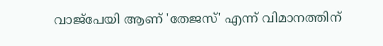വാജ്പേയി ആണ് 'തേജസ്' എന്ന് വിമാനത്തിന്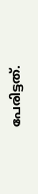പേരിട്ടത്.